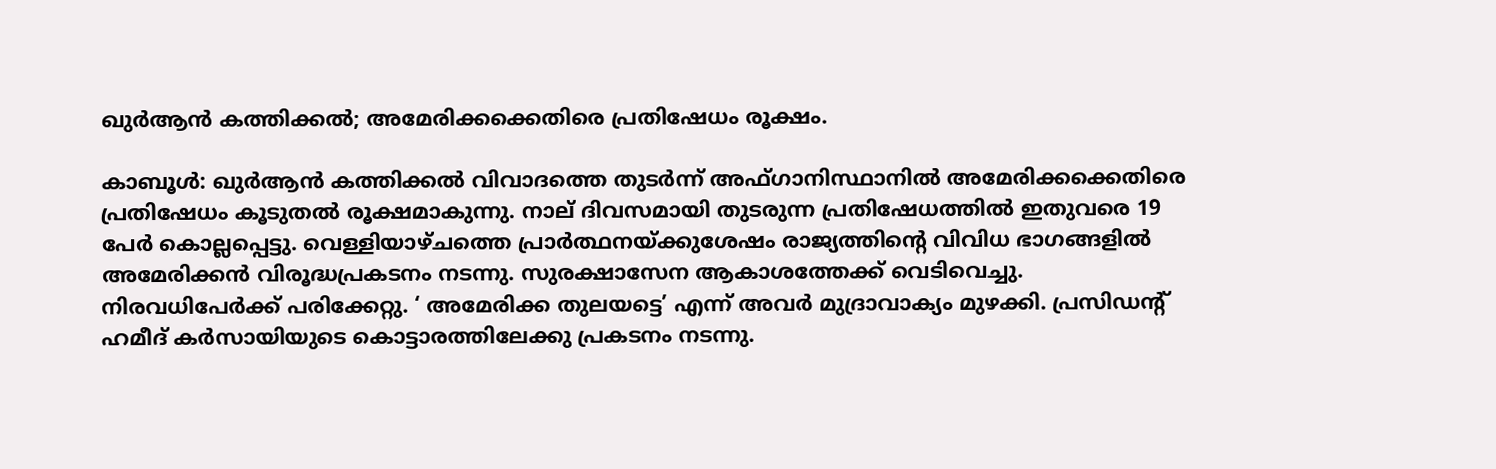ഖുര്‍ആന്‍ കത്തിക്കല്‍; അമേരിക്കക്കെതിരെ പ്രതിഷേധം രൂക്ഷം.

കാബൂള്‍: ഖുര്‍ആന്‍ കത്തിക്കല്‍ വിവാദത്തെ തുടര്‍ന്ന് അഫ്ഗാനിസ്ഥാനില്‍ അമേരിക്കക്കെതിരെ പ്രതിഷേധം കൂടുതല്‍ രൂക്ഷമാകുന്നു. നാല് ദിവസമായി തുടരുന്ന പ്രതിഷേധത്തില്‍ ഇതുവരെ 19 പേര്‍ കൊല്ലപ്പെട്ടു. വെള്ളിയാഴ്ചത്തെ പ്രാര്‍ത്ഥനയ്ക്കുശേഷം രാജ്യത്തിന്റെ വിവിധ ഭാഗങ്ങളില്‍ അമേരിക്കന്‍ വിരൂദ്ധപ്രകടനം നടന്നു. സുരക്ഷാസേന ആകാശത്തേക്ക് വെടിവെച്ചു. നിരവധിപേര്‍ക്ക് പരിക്കേറ്റു. ‘ അമേരിക്ക തുലയട്ടെ’ എന്ന് അവര്‍ മുദ്രാവാക്യം മുഴക്കി. പ്രസിഡന്റ് ഹമീദ് കര്‍സായിയുടെ കൊട്ടാരത്തിലേക്കു പ്രകടനം നടന്നു.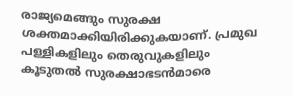രാജ്യമെങ്ങും സുരക്ഷ ശക്തമാക്കിയിരിക്കുകയാണ്. പ്രമുഖ പള്ളികളിലും തെരുവുകളിലും കൂടുതല്‍ സുരക്ഷാഭടന്‍മാരെ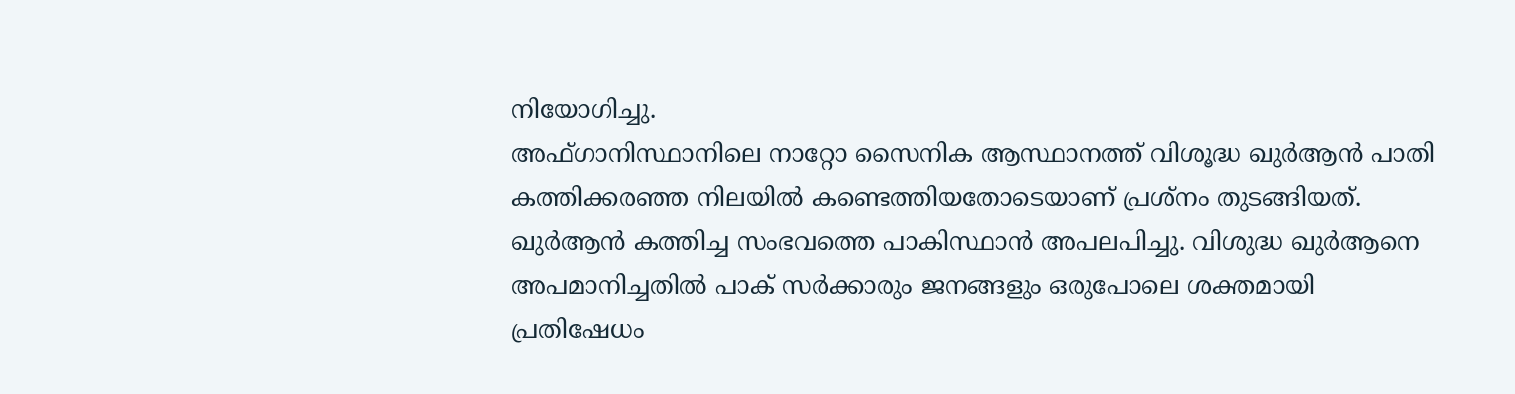നിയോഗിച്ചു.
അഫ്ഗാനിസ്ഥാനിലെ നാറ്റോ സൈനിക ആസ്ഥാനത്ത് വിശൂദ്ധ ഖുര്‍ആന്‍ പാതി കത്തിക്കരഞ്ഞ നിലയില്‍ കണ്ടെത്തിയതോടെയാണ് പ്രശ്‌നം തുടങ്ങിയത്. ഖുര്‍ആന്‍ കത്തിച്ച സംഭവത്തെ പാകിസ്ഥാന്‍ അപലപിച്ചു. വിശുദ്ധ ഖുര്‍ആനെ അപമാനിച്ചതില്‍ പാക് സര്‍ക്കാരും ജനങ്ങളും ഒരുപോലെ ശക്തമായി പ്രതിഷേധം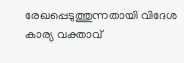രേഖപ്പെടുത്തുന്നതായി വിദേശ കാര്യ വക്താവ്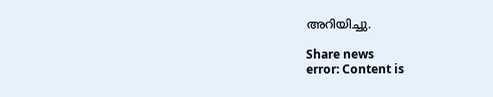അറിയിച്ചു.

Share news
error: Content is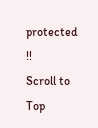protected !!
Scroll to Top